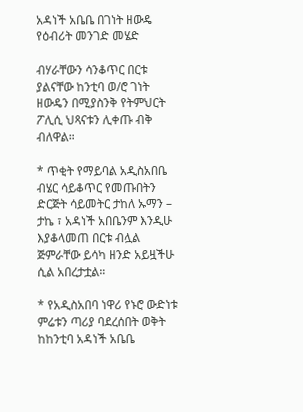አዳነች አቤቤ በገነት ዘውዴ የዕብሪት መንገድ መሄድ

ብሃራቸውን ሳንቆጥር በርቱ ያልናቸው ከንቲባ ወ/ሮ ገነት ዘውዴን በሚያስንቅ የትምህርት ፖሊሲ ህጻናቱን ሊቀጡ ብቅ ብለዋል።

* ጥቂት የማይባል አዲስአበቤ ብሄር ሳይቆጥር የመጡበትን ድርጅት ሳይመትር ታከለ ኡማን – ታኬ ፣ አዳነች አበቤንም እንዲሁ እያቆላመጠ በርቱ ብሏል ጅምራቸው ይሳካ ዘንድ አይዟችሁ ሲል አበረታቷል።

* የአዲስአበባ ነዋሪ የኑሮ ውድነቱ ምሬቱን ጣሪያ ባደረሰበት ወቅት ከከንቲባ አዳነች አቤቤ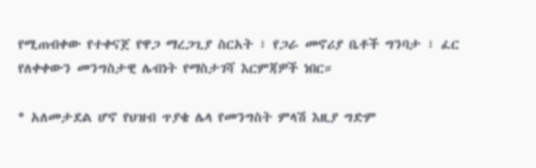የሚጠብቀው የተቀናጀ የዋጋ ማረጋጊያ ስርአት ፣ የጋራ መኖሪያ ቤቶች ግንባታ ፣ ፈር የለቀቀውን መንግስታዊ ሌብነት የማስታገሻ እርምጃዎች ነበር።

* አለመታደል ሆኖ የህዝብ ጥያቄ ሌላ የመንግስት ምላሽ እዚያ ግድም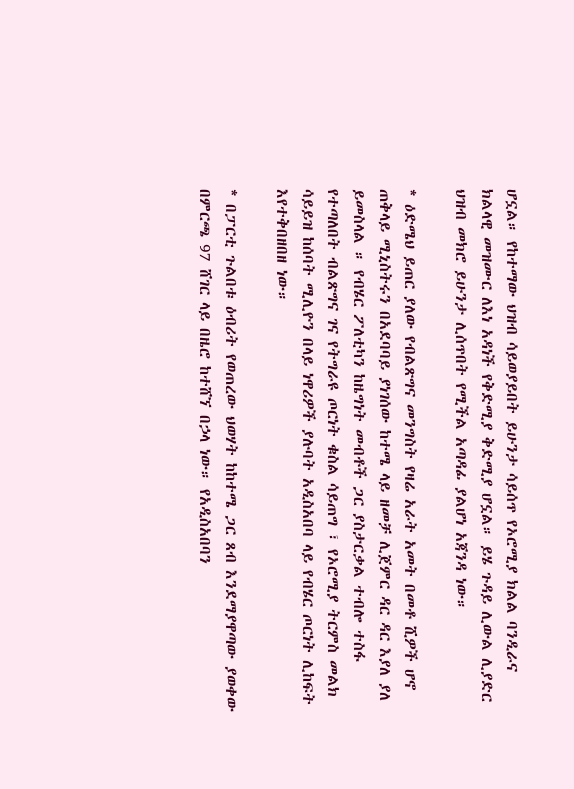ሆኗል። የከተማው ህዝብ ሳይወያይበት ይሁንታ ሳይሰጥ የኦሮሚያ ክልል ባንዲራና ክልላዊ መዝሙር ለእነ አዳነች የቅድሚያ ቅድሚያ ሆኗል። ይሄ ጉዳይ ሊውል ሊያድር ህዝብ መክሮ ይሁንታ ሊሰጥበት የሚችል አጣዳፊ ያልሆነ አጃንዳ ነው።

* ዕድሜህ ይጠር ያለው የብልጽግና መንግስት የዛሬ አራት አመት በመቶ ሺዎች ሆኖ ጠቅላይ ሚኒስትሩን በአደባባይ ያነገሰው ከተሜ ላይ ዘመቻ ሊጀምር ዳር ዳር እያለ ያለ ይመስላል ። የብሄር ፖለቲካን ከዜግነት መብቶች ጋር ያስታርቃል ተብሎ ተስፋ የተጣለበት ብልጽግና ገና የትግራዩ ጦርነት ቁስል ሳይጠግ ፣ የኦሮሚያ ትርምስ መልክ ሳይይዝ ከሰባት ሚሊዮን በላይ ነዋሪዎች ያሉባት አዲስአበባ ላይ የብሄር ጦርነት ሊከፍት እየተቅበዘበዘ ነው።

* በፓርቲ ጉልበቱ ዕብሪት የወጠረው ህወሃት ከከተሜ ጋር ጸብ እንደማያዋጣው ያወቀው በምርጫ 97 ሸገር ላይ በዜሮ ከተሸኘ በኃላ ነው። የአዲስአበባን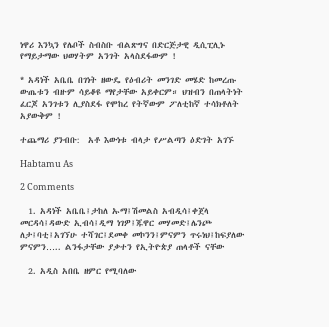ነዋሪ እንኳን የሌቦች ስብስቡ ብልጽግና በድርጅታዊ ዲሲፒሊኑ የማይታማው ህወሃትም አንገት አላስደፋውም !

* አዳነች አቤቤ በገነት ዘውዴ የዕብሪት መንገድ መሄድ ከመረጡ ውጤቱን ብዙም ሳይቆዩ ማየታቸው አይቀርም። ህዝብን በጠላትነት ፈርጆ አንገቱን ሊያስደፋ የሞከረ የትኛውም ፖለቲከኛ ተሳክቶለት አያውቅም !

ተጨማሪ ያንብቡ:  አቶ እውነቱ ብላታ የሥልጣን ዕድገት አገኙ

Habtamu As

2 Comments

  1. አዳነች አቤቤ፤ታከለ ኡማ፤ሽመልስ አብዲሳ፤ቀጀላ መርዳሳ፤ዳውድ ኢብሳ፤ዲማ ነገዎ፤ጁዋር መሃመድ፤ሌንጮ ለታ፤ባቲ፤አገኘሁ ተሻገር፤ደመቀ መኮንን፤ምናምን ጥሩነህ፤ከፍያለው ምናምን….. ልንፋታቸው ያቃተን የኢትዮጵያ ጠላቶች ናቸው

  2. አዲስ አበቤ ዘምር የሚባለው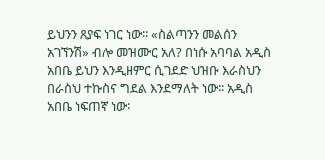ይህንን ጸያፍ ነገር ነው፡፡ «ስልጣንን መልሰን አገኘንሽ» ብሎ መዝሙር አለ? በነሱ አባባል አዲስ አበቤ ይህን እንዲዘምር ሲገደድ ህዝቡ እራስህን በራስህ ተኩስና ግደል እንደማለት ነው፡፡ አዲስ አበቤ ነፍጠኛ ነው፡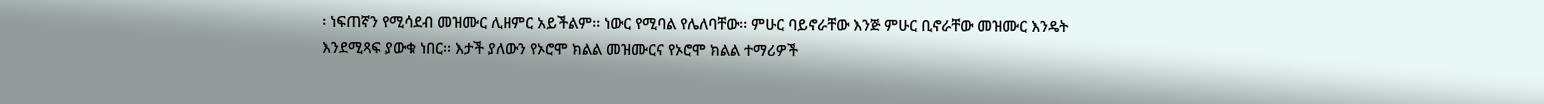፡ ነፍጠኛን የሚሳደብ መዝሙር ሊዘምር አይችልም፡፡ ነውር የሚባል የሌለባቸው፡፡ ምሁር ባይኖራቸው እንጅ ምሁር ቢኖራቸው መዝሙር እንዴት እንደሚጻፍ ያውቁ ነበር፡፡ እታች ያለውን የኦሮሞ ክልል መዝሙርና የኦሮሞ ክልል ተማሪዎች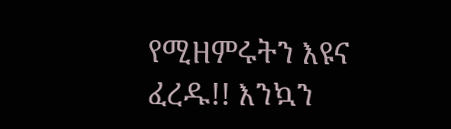የሚዘምሩትን እዩና ፈረዱ!! እንኳን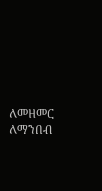ለመዘመር ለማንበብ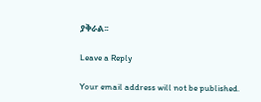ያቅራል፡፡

Leave a Reply

Your email address will not be published.